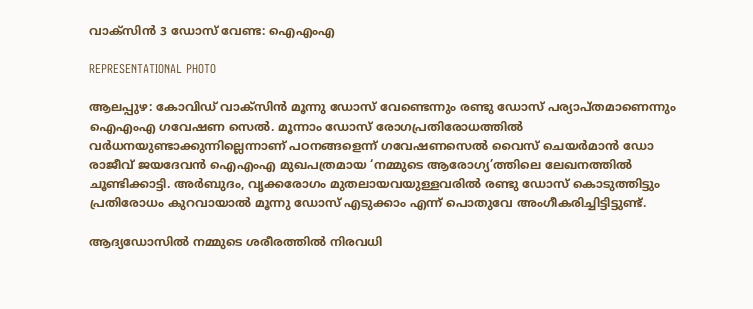വാക്സിന്‍ 3 ഡോസ് വേണ്ട: ഐഎംഎ

REPRESENTATIONAL PHOTO

ആലപ്പുഴ: കോവിഡ് വാക്സിന്‍ മൂന്നു ഡോസ് വേണ്ടെന്നും രണ്ടു ഡോസ് പര്യാപ്തമാണെന്നും ഐഎംഎ ഗവേഷണ സെല്‍. മൂന്നാം ഡോസ് രോഗപ്രതിരോധത്തില്‍ വര്‍ധനയുണ്ടാക്കുന്നില്ലെന്നാണ് പഠനങ്ങളെന്ന് ഗവേഷണസെല്‍ വൈസ് ചെയര്‍മാന്‍ ഡോ രാജീവ് ജയദേവന്‍ ഐഎംഎ മുഖപത്രമായ ‘നമ്മുടെ ആരോഗ്യ’ത്തിലെ ലേഖനത്തില്‍ ചൂണ്ടിക്കാട്ടി. അര്‍ബുദം, വൃക്കരോഗം മുതലായവയുള്ളവരില്‍ രണ്ടു ഡോസ് കൊടുത്തിട്ടും പ്രതിരോധം കുറവായാല്‍ മൂന്നു ഡോസ് എടുക്കാം എന്ന് പൊതുവേ അംഗീകരിച്ചിട്ടിട്ടുണ്ട്.

ആദ്യഡോസില്‍ നമ്മുടെ ശരീരത്തില്‍ നിരവധി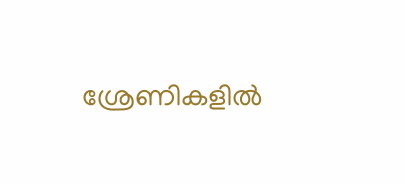ശ്രേണികളില്‍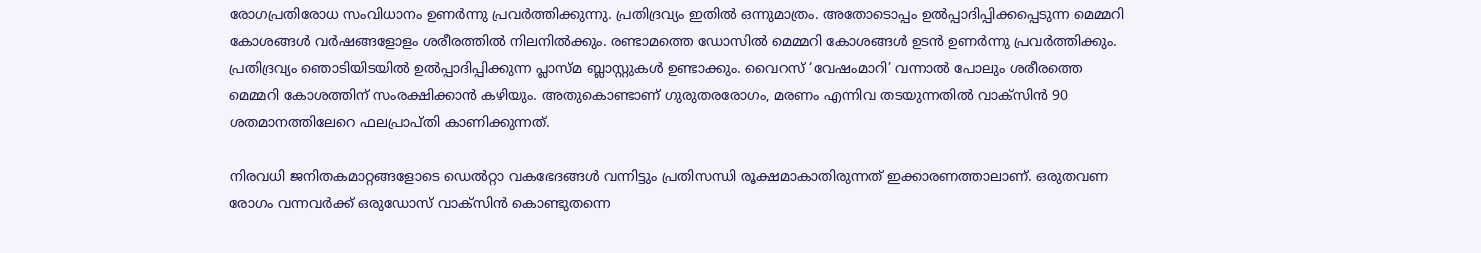രോഗപ്രതിരോധ സംവിധാനം ഉണര്‍ന്നു പ്രവര്‍ത്തിക്കുന്നു. പ്രതിദ്രവ്യം ഇതില്‍ ഒന്നുമാത്രം. അതോടൊപ്പം ഉല്‍പ്പാദിപ്പിക്കപ്പെടുന്ന മെമ്മറി കോശങ്ങള്‍ വര്‍ഷങ്ങളോളം ശരീരത്തില്‍ നിലനില്‍ക്കും. രണ്ടാമത്തെ ഡോസില്‍ മെമ്മറി കോശങ്ങള്‍ ഉടന്‍ ഉണര്‍ന്നു പ്രവര്‍ത്തിക്കും. പ്രതിദ്രവ്യം ഞൊടിയിടയില്‍ ഉല്‍പ്പാദിപ്പിക്കുന്ന പ്ലാസ്മ ബ്ലാസ്റ്റുകള്‍ ഉണ്ടാക്കും. വൈറസ് ‘വേഷംമാറി’ വന്നാല്‍ പോലും ശരീരത്തെ മെമ്മറി കോശത്തിന് സംരക്ഷിക്കാന്‍ കഴിയും. അതുകൊണ്ടാണ് ഗുരുതരരോഗം, മരണം എന്നിവ തടയുന്നതില്‍ വാക്സിന്‍ 90 ശതമാനത്തിലേറെ ഫലപ്രാപ്തി കാണിക്കുന്നത്.

നിരവധി ജനിതകമാറ്റങ്ങളോടെ ഡെല്‍റ്റാ വകഭേദങ്ങള്‍ വന്നിട്ടും പ്രതിസന്ധി രൂക്ഷമാകാതിരുന്നത് ഇക്കാരണത്താലാണ്. ഒരുതവണ രോഗം വന്നവര്‍ക്ക് ഒരുഡോസ് വാക്സിന്‍ കൊണ്ടുതന്നെ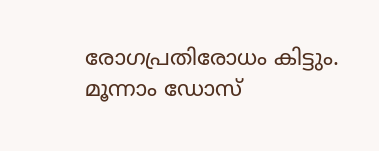രോഗപ്രതിരോധം കിട്ടും. മൂന്നാം ഡോസ്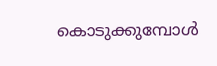കൊടുക്കുമ്പോള്‍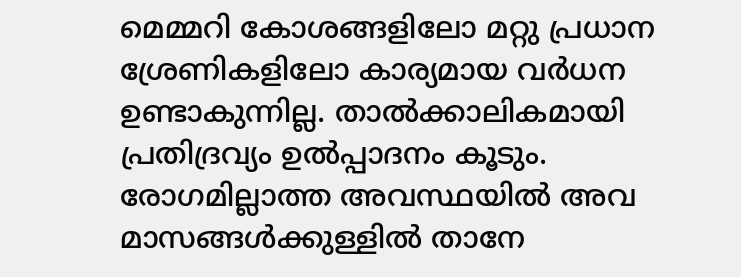മെമ്മറി കോശങ്ങളിലോ മറ്റു പ്രധാന ശ്രേണികളിലോ കാര്യമായ വര്‍ധന ഉണ്ടാകുന്നില്ല. താല്‍ക്കാലികമായി പ്രതിദ്രവ്യം ഉല്‍പ്പാദനം കൂടും. രോഗമില്ലാത്ത അവസ്ഥയില്‍ അവ മാസങ്ങള്‍ക്കുള്ളില്‍ താനേ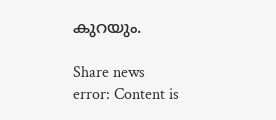കുറയും.

Share news
error: Content is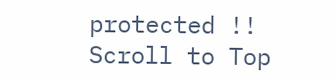protected !!
Scroll to Top